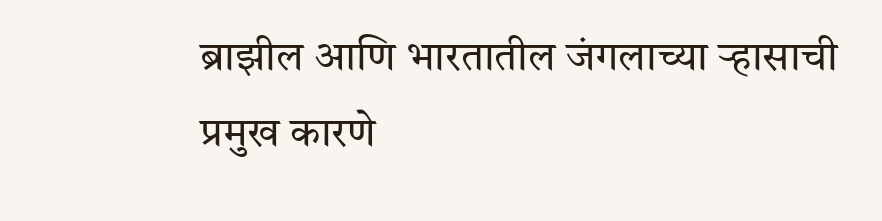ब्राझील आणि भारतातील जंगलाच्या ऱ्हासाची प्रमुख कारणे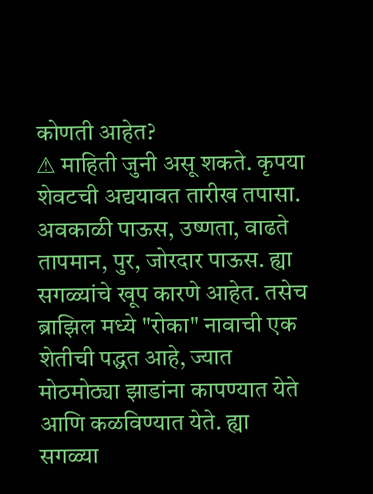कोणती आहेत?
⚠ माहिती जुनी असू शकते. कृपया शेवटची अद्ययावत तारीख तपासा.
अवकाळी पाऊस, उष्णता, वाढते तापमान, पुर, जोरदार पाऊस. ह्या सगळ्यांचे खूप कारणे आहेत. तसेच ब्राझिल मध्ये "रोका" नावाची एक शेतीची पद्धत आहे, ज्यात मोठमोठ्या झाडांना कापण्यात येते आणि कळविण्यात येते. ह्या सगळ्या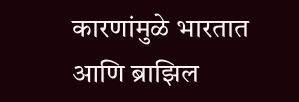कारणांमुळे भारतात आणि ब्राझिल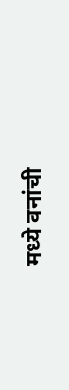मध्ये वनांची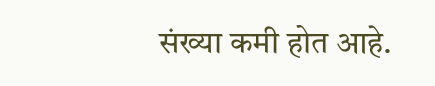संख्या कमी होत आहे.